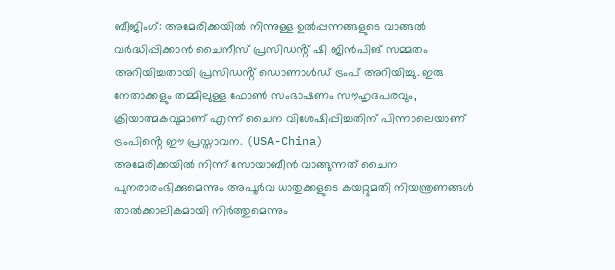ബീജിംഗ്: അമേരിക്കയിൽ നിന്നുള്ള ഉൽപ്പന്നങ്ങളുടെ വാങ്ങൽ വർദ്ധിപ്പിക്കാൻ ചൈനീസ് പ്രസിഡൻ്റ് ഷി ജിൻപിങ് സമ്മതം അറിയിച്ചതായി പ്രസിഡൻ്റ് ഡൊണാൾഡ് ട്രംപ് അറിയിച്ചു. ഇരു നേതാക്കളും തമ്മിലുള്ള ഫോൺ സംഭാഷണം സൗഹൃദപരവും, ക്രിയാത്മകവുമാണ് എന്ന് ചൈന വിശേഷിപ്പിച്ചതിന് പിന്നാലെയാണ് ട്രംപിൻ്റെ ഈ പ്രസ്താവന. (USA-China)
അമേരിക്കയിൽ നിന്ന് സോയാബീൻ വാങ്ങുന്നത് ചൈന പുനരാരംഭിക്കുമെന്നും അപൂർവ ധാതുക്കളുടെ കയറ്റുമതി നിയന്ത്രണങ്ങൾ താൽക്കാലികമായി നിർത്തുമെന്നും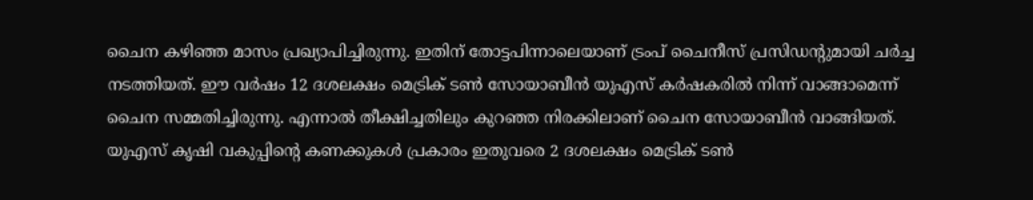ചൈന കഴിഞ്ഞ മാസം പ്രഖ്യാപിച്ചിരുന്നു. ഇതിന് തോട്ടപിന്നാലെയാണ് ട്രംപ് ചൈനീസ് പ്രസിഡൻ്റുമായി ചർച്ച നടത്തിയത്. ഈ വർഷം 12 ദശലക്ഷം മെട്രിക് ടൺ സോയാബീൻ യുഎസ് കർഷകരിൽ നിന്ന് വാങ്ങാമെന്ന് ചൈന സമ്മതിച്ചിരുന്നു. എന്നാൽ തീക്ഷിച്ചതിലും കുറഞ്ഞ നിരക്കിലാണ് ചൈന സോയാബീൻ വാങ്ങിയത്. യുഎസ് കൃഷി വകുപ്പിൻ്റെ കണക്കുകൾ പ്രകാരം ഇതുവരെ 2 ദശലക്ഷം മെട്രിക് ടൺ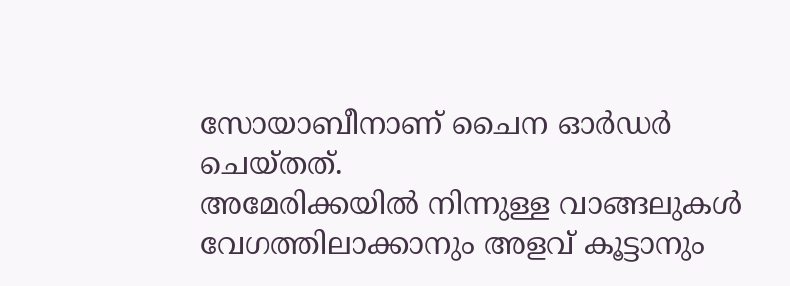സോയാബീനാണ് ചൈന ഓർഡർ ചെയ്തത്.
അമേരിക്കയിൽ നിന്നുള്ള വാങ്ങലുകൾ വേഗത്തിലാക്കാനും അളവ് കൂട്ടാനും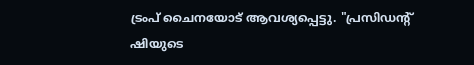ട്രംപ് ചൈനയോട് ആവശ്യപ്പെട്ടു. "പ്രസിഡൻ്റ് ഷിയുടെ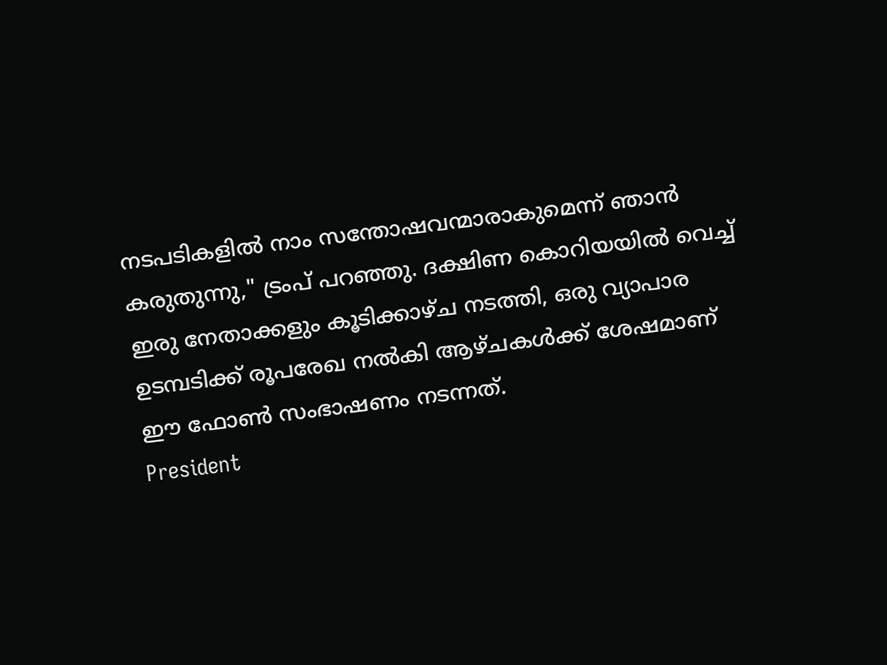നടപടികളിൽ നാം സന്തോഷവന്മാരാകുമെന്ന് ഞാൻ കരുതുന്നു," ട്രംപ് പറഞ്ഞു. ദക്ഷിണ കൊറിയയിൽ വെച്ച് ഇരു നേതാക്കളും കൂടിക്കാഴ്ച നടത്തി, ഒരു വ്യാപാര ഉടമ്പടിക്ക് രൂപരേഖ നൽകി ആഴ്ചകൾക്ക് ശേഷമാണ് ഈ ഫോൺ സംഭാഷണം നടന്നത്.
President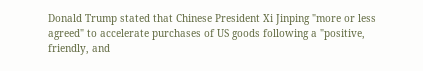Donald Trump stated that Chinese President Xi Jinping "more or less agreed" to accelerate purchases of US goods following a "positive, friendly, and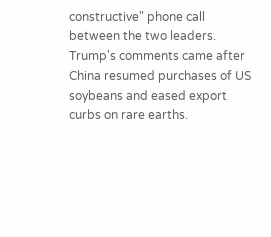constructive" phone call between the two leaders. Trump's comments came after China resumed purchases of US soybeans and eased export curbs on rare earths.